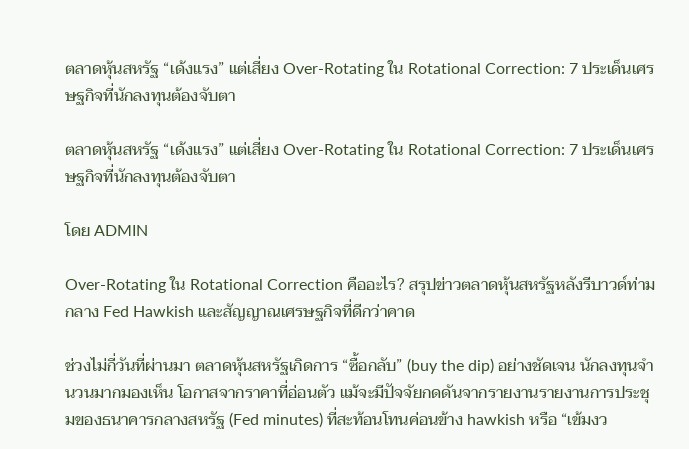ตลาดหุ้นสหรัฐ “เด้งแรง” แต่เสี่ยง Over-Rotating ใน Rotational Correction: 7 ประเด็นเศรษฐกิจที่นักลงทุนต้องจับตา

ตลาดหุ้นสหรัฐ “เด้งแรง” แต่เสี่ยง Over-Rotating ใน Rotational Correction: 7 ประเด็นเศรษฐกิจที่นักลงทุนต้องจับตา

โดย ADMIN

Over-Rotating ใน Rotational Correction คืออะไร? สรุปข่าวตลาดหุ้นสหรัฐหลังรีบาวด์ท่ามกลาง Fed Hawkish และสัญญาณเศรษฐกิจที่ดีกว่าคาด

ช่วงไม่กี่วันที่ผ่านมา ตลาดหุ้นสหรัฐเกิดการ “ซื้อกลับ” (buy the dip) อย่างชัดเจน นักลงทุนจำนวนมากมองเห็น โอกาสจากราคาที่อ่อนตัว แม้จะมีปัจจัยกดดันจากรายงานรายงานการประชุมของธนาคารกลางสหรัฐ (Fed minutes) ที่สะท้อนโทนค่อนข้าง hawkish หรือ “เข้มงว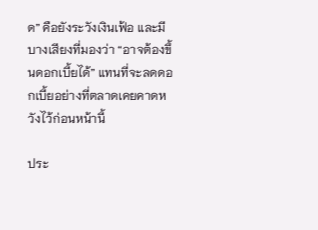ด” คือยังระวังเงินเฟ้อ และมีบางเสียงที่มองว่า “อาจต้องขึ้นดอกเบี้ยได้” แทนที่จะลดดอกเบี้ยอย่างที่ตลาดเคยคาดหวังไว้ก่อนหน้านี้

ประ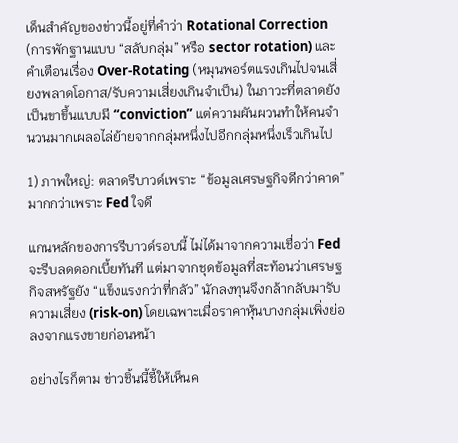เด็นสำคัญของข่าวนี้อยู่ที่คำว่า Rotational Correction (การพักฐานแบบ “สลับกลุ่ม” หรือ sector rotation) และคำเตือนเรื่อง Over-Rotating (หมุนพอร์ตแรงเกินไปจนเสี่ยงพลาดโอกาส/รับความเสี่ยงเกินจำเป็น) ในภาวะที่ตลาดยังเป็นขาขึ้นแบบมี “conviction” แต่ความผันผวนทำให้คนจำนวนมากเผลอไล่ย้ายจากกลุ่มหนึ่งไปอีกกลุ่มหนึ่งเร็วเกินไป

1) ภาพใหญ่: ตลาดรีบาวด์เพราะ “ข้อมูลเศรษฐกิจดีกว่าคาด” มากกว่าเพราะ Fed ใจดี

แกนหลักของการรีบาวด์รอบนี้ ไม่ได้มาจากความเชื่อว่า Fed จะรีบลดดอกเบี้ยทันที แต่มาจากชุดข้อมูลที่สะท้อนว่าเศรษฐกิจสหรัฐยัง “แข็งแรงกว่าที่กลัว” นักลงทุนจึงกล้ากลับมารับความเสี่ยง (risk-on) โดยเฉพาะเมื่อราคาหุ้นบางกลุ่มเพิ่งย่อลงจากแรงขายก่อนหน้า

อย่างไรก็ตาม ข่าวชิ้นนี้ชี้ให้เห็นค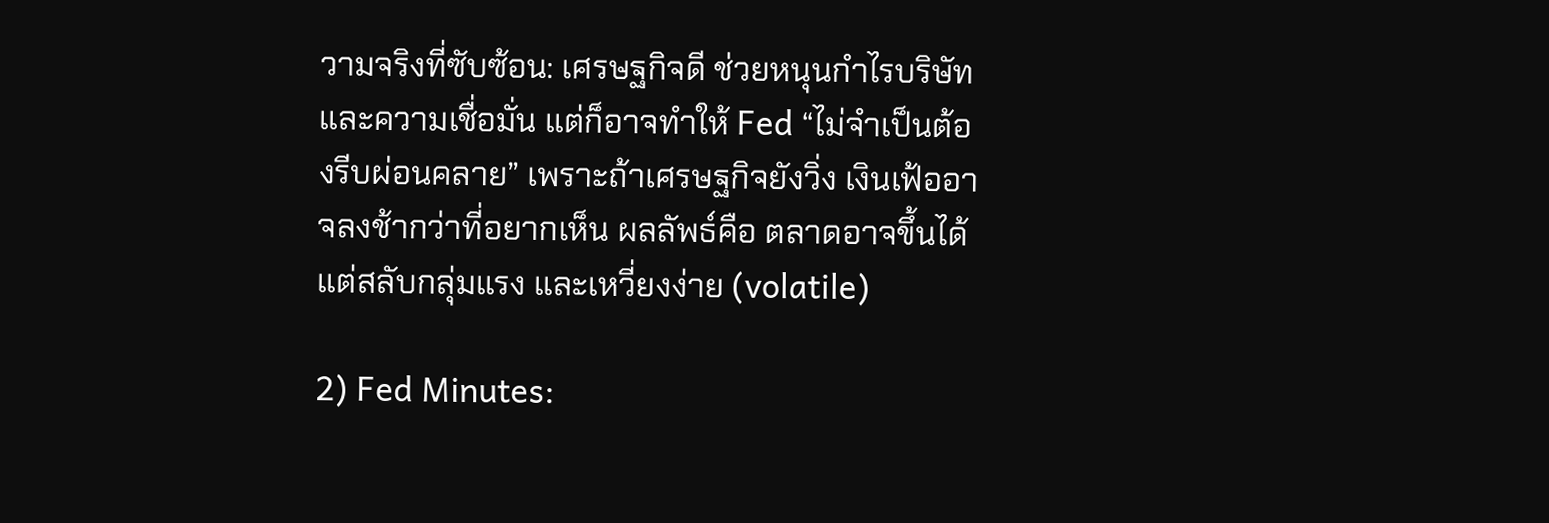วามจริงที่ซับซ้อน: เศรษฐกิจดี ช่วยหนุนกำไรบริษัทและความเชื่อมั่น แต่ก็อาจทำให้ Fed “ไม่จำเป็นต้องรีบผ่อนคลาย” เพราะถ้าเศรษฐกิจยังวิ่ง เงินเฟ้ออาจลงช้ากว่าที่อยากเห็น ผลลัพธ์คือ ตลาดอาจขึ้นได้ แต่สลับกลุ่มแรง และเหวี่ยงง่าย (volatile)

2) Fed Minutes: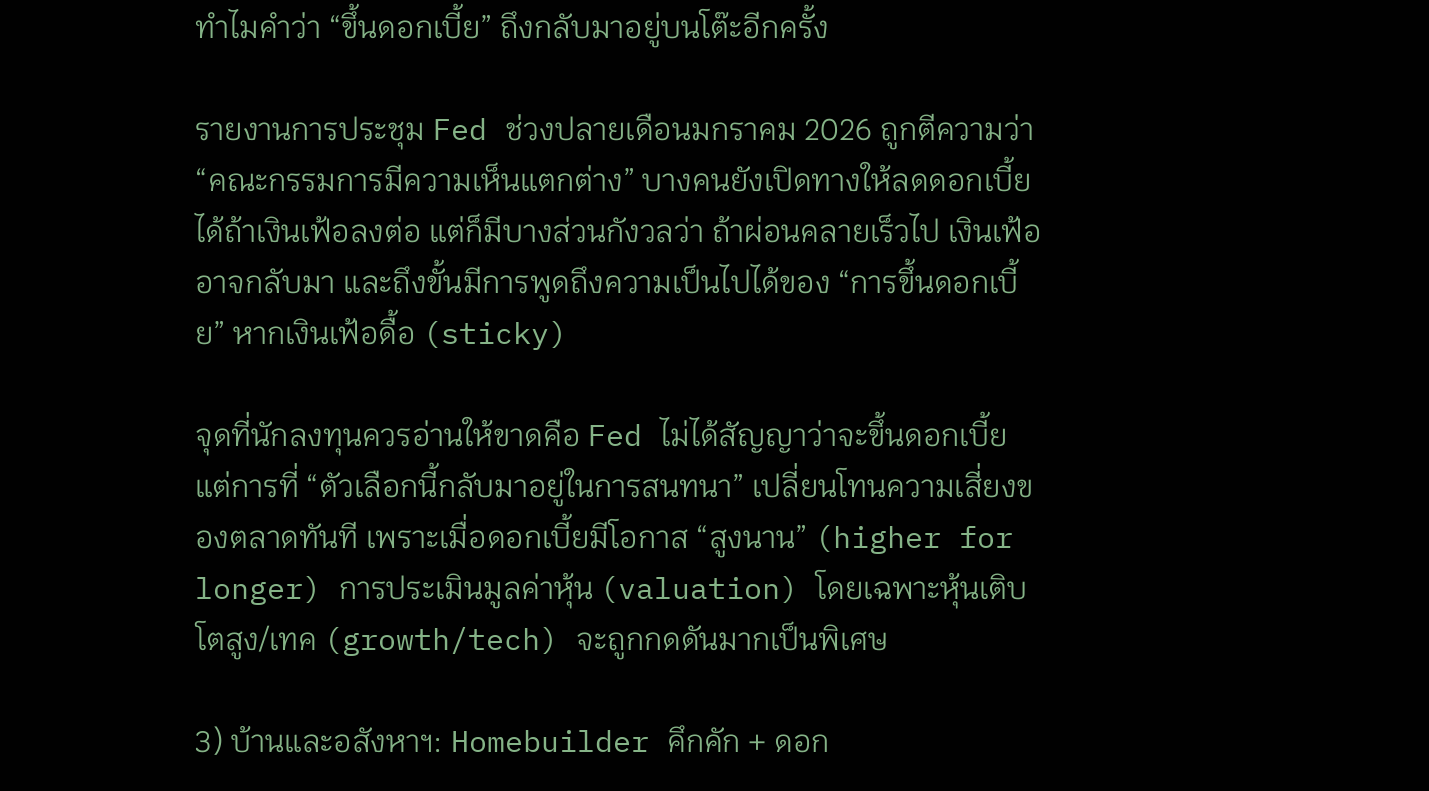ทำไมคำว่า “ขึ้นดอกเบี้ย” ถึงกลับมาอยู่บนโต๊ะอีกครั้ง

รายงานการประชุม Fed ช่วงปลายเดือนมกราคม 2026 ถูกตีความว่า “คณะกรรมการมีความเห็นแตกต่าง” บางคนยังเปิดทางให้ลดดอกเบี้ยได้ถ้าเงินเฟ้อลงต่อ แต่ก็มีบางส่วนกังวลว่า ถ้าผ่อนคลายเร็วไป เงินเฟ้ออาจกลับมา และถึงขั้นมีการพูดถึงความเป็นไปได้ของ “การขึ้นดอกเบี้ย” หากเงินเฟ้อดื้อ (sticky)

จุดที่นักลงทุนควรอ่านให้ขาดคือ Fed ไม่ได้สัญญาว่าจะขึ้นดอกเบี้ย แต่การที่ “ตัวเลือกนี้กลับมาอยู่ในการสนทนา” เปลี่ยนโทนความเสี่ยงของตลาดทันที เพราะเมื่อดอกเบี้ยมีโอกาส “สูงนาน” (higher for longer) การประเมินมูลค่าหุ้น (valuation) โดยเฉพาะหุ้นเติบโตสูง/เทค (growth/tech) จะถูกกดดันมากเป็นพิเศษ

3) บ้านและอสังหาฯ: Homebuilder คึกคัก + ดอก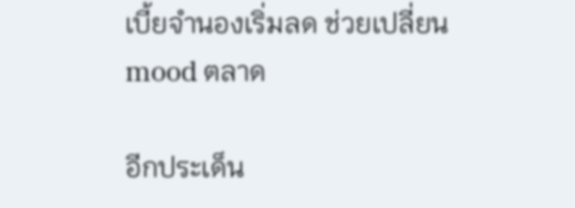เบี้ยจำนองเริ่มลด ช่วยเปลี่ยน mood ตลาด

อีกประเด็น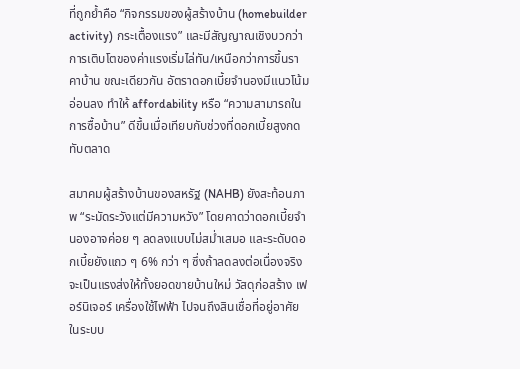ที่ถูกย้ำคือ “กิจกรรมของผู้สร้างบ้าน (homebuilder activity) กระเตื้องแรง” และมีสัญญาณเชิงบวกว่า การเติบโตของค่าแรงเริ่มไล่ทัน/เหนือกว่าการขึ้นราคาบ้าน ขณะเดียวกัน อัตราดอกเบี้ยจำนองมีแนวโน้มอ่อนลง ทำให้ affordability หรือ “ความสามารถในการซื้อบ้าน” ดีขึ้นเมื่อเทียบกับช่วงที่ดอกเบี้ยสูงกดทับตลาด

สมาคมผู้สร้างบ้านของสหรัฐ (NAHB) ยังสะท้อนภาพ “ระมัดระวังแต่มีความหวัง” โดยคาดว่าดอกเบี้ยจำนองอาจค่อย ๆ ลดลงแบบไม่สม่ำเสมอ และระดับดอกเบี้ยยังแถว ๆ 6% กว่า ๆ ซึ่งถ้าลดลงต่อเนื่องจริง จะเป็นแรงส่งให้ทั้งยอดขายบ้านใหม่ วัสดุก่อสร้าง เฟอร์นิเจอร์ เครื่องใช้ไฟฟ้า ไปจนถึงสินเชื่อที่อยู่อาศัยในระบบ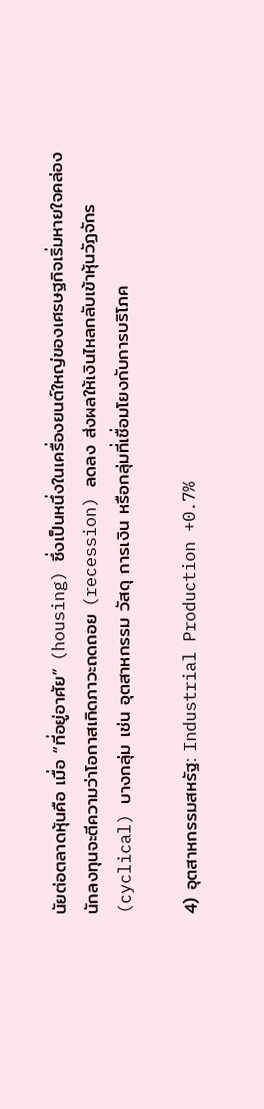นัยต่อตลาดหุ้นคือ เมื่อ “ที่อยู่อาศัย” (housing) ซึ่งเป็นหนึ่งในเครื่องยนต์ใหญ่ของเศรษฐกิจเริ่มหายใจคล่อง นักลงทุนจะตีความว่าโอกาสเกิดภาวะถดถอย (recession) ลดลง ส่งผลให้เงินไหลกลับเข้าหุ้นวัฏจักร (cyclical) บางกลุ่ม เช่น อุตสาหกรรม วัสดุ การเงิน หรือกลุ่มที่เชื่อมโยงกับการบริโภค

4) อุตสาหกรรมสหรัฐ: Industrial Production +0.7%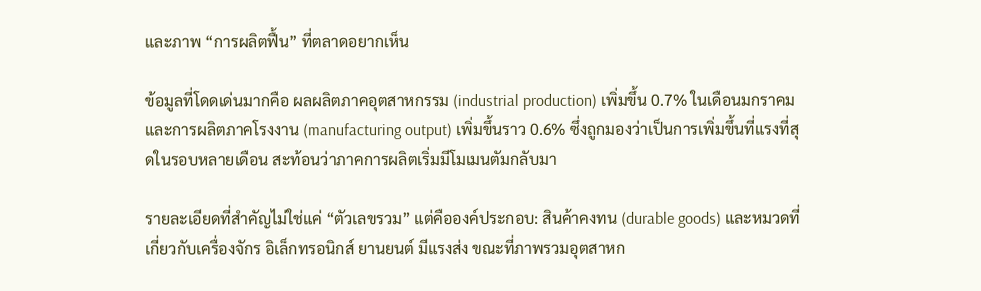และภาพ “การผลิตฟื้น” ที่ตลาดอยากเห็น

ข้อมูลที่โดดเด่นมากคือ ผลผลิตภาคอุตสาหกรรม (industrial production) เพิ่มขึ้น 0.7% ในเดือนมกราคม และการผลิตภาคโรงงาน (manufacturing output) เพิ่มขึ้นราว 0.6% ซึ่งถูกมองว่าเป็นการเพิ่มขึ้นที่แรงที่สุดในรอบหลายเดือน สะท้อนว่าภาคการผลิตเริ่มมีโมเมนตัมกลับมา

รายละเอียดที่สำคัญไม่ใช่แค่ “ตัวเลขรวม” แต่คือองค์ประกอบ: สินค้าคงทน (durable goods) และหมวดที่เกี่ยวกับเครื่องจักร อิเล็กทรอนิกส์ ยานยนต์ มีแรงส่ง ขณะที่ภาพรวมอุตสาหก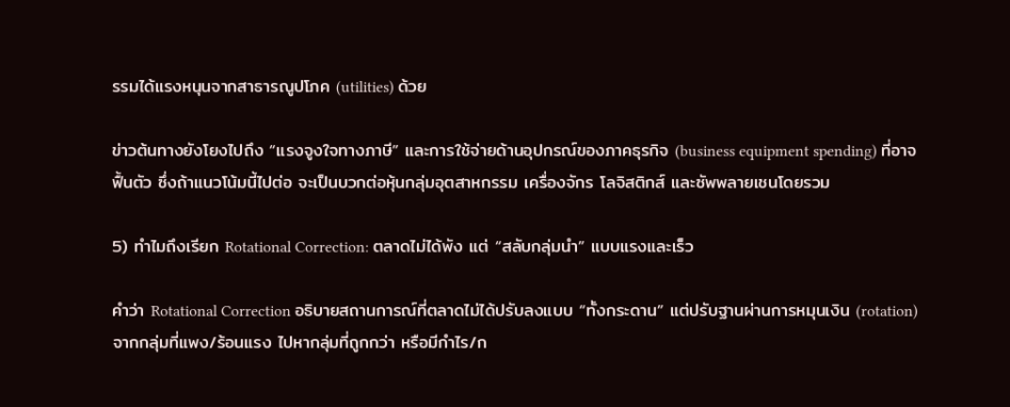รรมได้แรงหนุนจากสาธารณูปโภค (utilities) ด้วย

ข่าวต้นทางยังโยงไปถึง “แรงจูงใจทางภาษี” และการใช้จ่ายด้านอุปกรณ์ของภาคธุรกิจ (business equipment spending) ที่อาจฟื้นตัว ซึ่งถ้าแนวโน้มนี้ไปต่อ จะเป็นบวกต่อหุ้นกลุ่มอุตสาหกรรม เครื่องจักร โลจิสติกส์ และซัพพลายเชนโดยรวม

5) ทำไมถึงเรียก Rotational Correction: ตลาดไม่ได้พัง แต่ “สลับกลุ่มนำ” แบบแรงและเร็ว

คำว่า Rotational Correction อธิบายสถานการณ์ที่ตลาดไม่ได้ปรับลงแบบ “ทั้งกระดาน” แต่ปรับฐานผ่านการหมุนเงิน (rotation) จากกลุ่มที่แพง/ร้อนแรง ไปหากลุ่มที่ถูกกว่า หรือมีกำไร/ก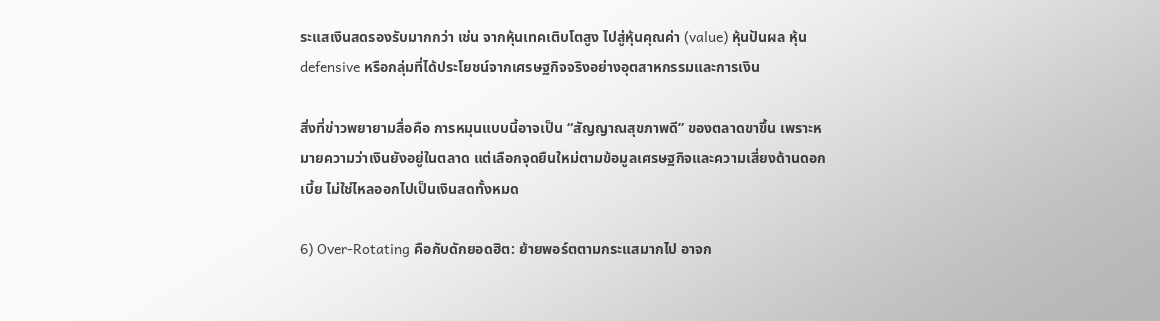ระแสเงินสดรองรับมากกว่า เช่น จากหุ้นเทคเติบโตสูง ไปสู่หุ้นคุณค่า (value) หุ้นปันผล หุ้น defensive หรือกลุ่มที่ได้ประโยชน์จากเศรษฐกิจจริงอย่างอุตสาหกรรมและการเงิน

สิ่งที่ข่าวพยายามสื่อคือ การหมุนแบบนี้อาจเป็น “สัญญาณสุขภาพดี” ของตลาดขาขึ้น เพราะหมายความว่าเงินยังอยู่ในตลาด แต่เลือกจุดยืนใหม่ตามข้อมูลเศรษฐกิจและความเสี่ยงด้านดอกเบี้ย ไม่ใช่ไหลออกไปเป็นเงินสดทั้งหมด

6) Over-Rotating คือกับดักยอดฮิต: ย้ายพอร์ตตามกระแสมากไป อาจก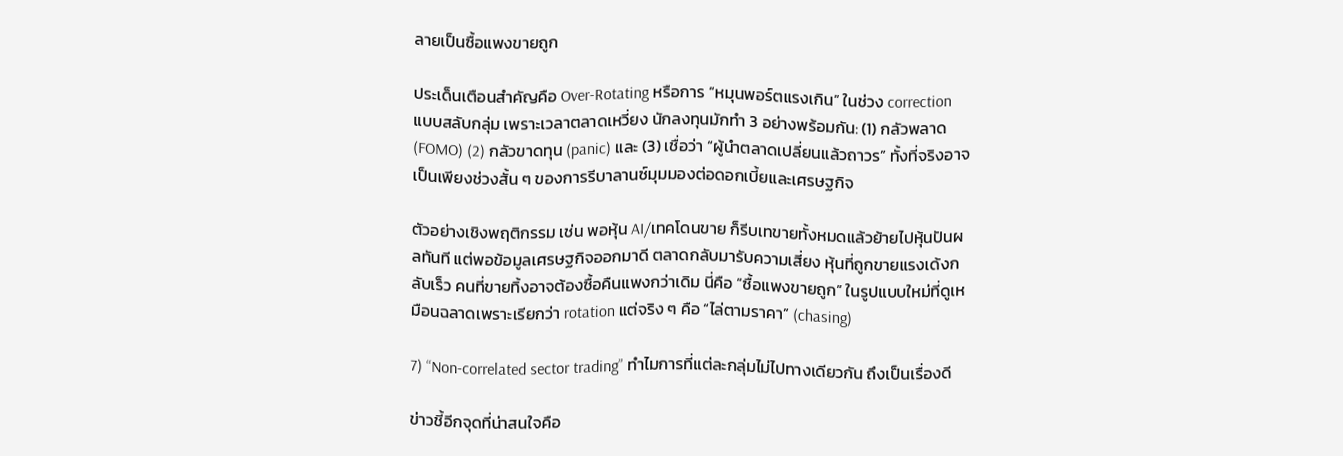ลายเป็นซื้อแพงขายถูก

ประเด็นเตือนสำคัญคือ Over-Rotating หรือการ “หมุนพอร์ตแรงเกิน” ในช่วง correction แบบสลับกลุ่ม เพราะเวลาตลาดเหวี่ยง นักลงทุนมักทำ 3 อย่างพร้อมกัน: (1) กลัวพลาด (FOMO) (2) กลัวขาดทุน (panic) และ (3) เชื่อว่า “ผู้นำตลาดเปลี่ยนแล้วถาวร” ทั้งที่จริงอาจเป็นเพียงช่วงสั้น ๆ ของการรีบาลานซ์มุมมองต่อดอกเบี้ยและเศรษฐกิจ

ตัวอย่างเชิงพฤติกรรม เช่น พอหุ้น AI/เทคโดนขาย ก็รีบเทขายทั้งหมดแล้วย้ายไปหุ้นปันผลทันที แต่พอข้อมูลเศรษฐกิจออกมาดี ตลาดกลับมารับความเสี่ยง หุ้นที่ถูกขายแรงเด้งกลับเร็ว คนที่ขายทิ้งอาจต้องซื้อคืนแพงกว่าเดิม นี่คือ “ซื้อแพงขายถูก” ในรูปแบบใหม่ที่ดูเหมือนฉลาดเพราะเรียกว่า rotation แต่จริง ๆ คือ “ไล่ตามราคา” (chasing)

7) “Non-correlated sector trading” ทำไมการที่แต่ละกลุ่มไม่ไปทางเดียวกัน ถึงเป็นเรื่องดี

ข่าวชี้อีกจุดที่น่าสนใจคือ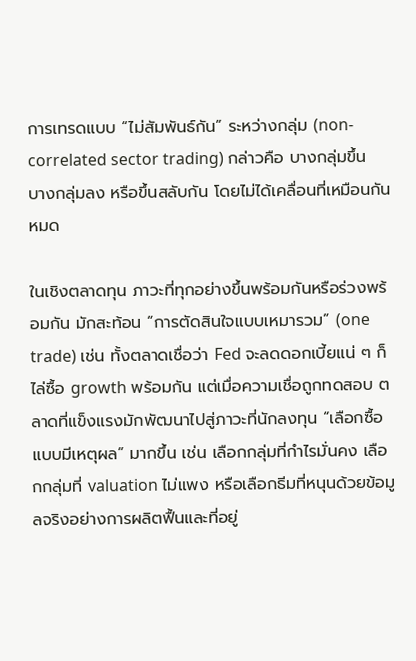การเทรดแบบ “ไม่สัมพันธ์กัน” ระหว่างกลุ่ม (non-correlated sector trading) กล่าวคือ บางกลุ่มขึ้น บางกลุ่มลง หรือขึ้นสลับกัน โดยไม่ได้เคลื่อนที่เหมือนกันหมด

ในเชิงตลาดทุน ภาวะที่ทุกอย่างขึ้นพร้อมกันหรือร่วงพร้อมกัน มักสะท้อน “การตัดสินใจแบบเหมารวม” (one trade) เช่น ทั้งตลาดเชื่อว่า Fed จะลดดอกเบี้ยแน่ ๆ ก็ไล่ซื้อ growth พร้อมกัน แต่เมื่อความเชื่อถูกทดสอบ ตลาดที่แข็งแรงมักพัฒนาไปสู่ภาวะที่นักลงทุน “เลือกซื้อแบบมีเหตุผล” มากขึ้น เช่น เลือกกลุ่มที่กำไรมั่นคง เลือกกลุ่มที่ valuation ไม่แพง หรือเลือกธีมที่หนุนด้วยข้อมูลจริงอย่างการผลิตฟื้นและที่อยู่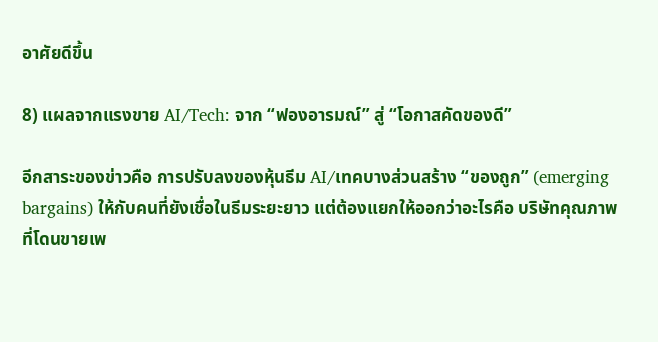อาศัยดีขึ้น

8) แผลจากแรงขาย AI/Tech: จาก “ฟองอารมณ์” สู่ “โอกาสคัดของดี”

อีกสาระของข่าวคือ การปรับลงของหุ้นธีม AI/เทคบางส่วนสร้าง “ของถูก” (emerging bargains) ให้กับคนที่ยังเชื่อในธีมระยะยาว แต่ต้องแยกให้ออกว่าอะไรคือ บริษัทคุณภาพ ที่โดนขายเพ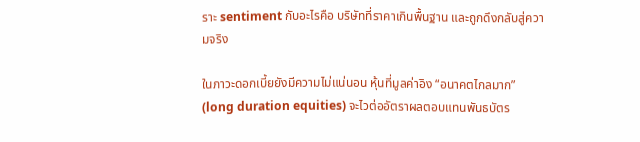ราะ sentiment กับอะไรคือ บริษัทที่ราคาเกินพื้นฐาน และถูกดึงกลับสู่ความจริง

ในภาวะดอกเบี้ยยังมีความไม่แน่นอน หุ้นที่มูลค่าอิง “อนาคตไกลมาก” (long duration equities) จะไวต่ออัตราผลตอบแทนพันธบัตร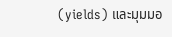(yields) และมุมมอ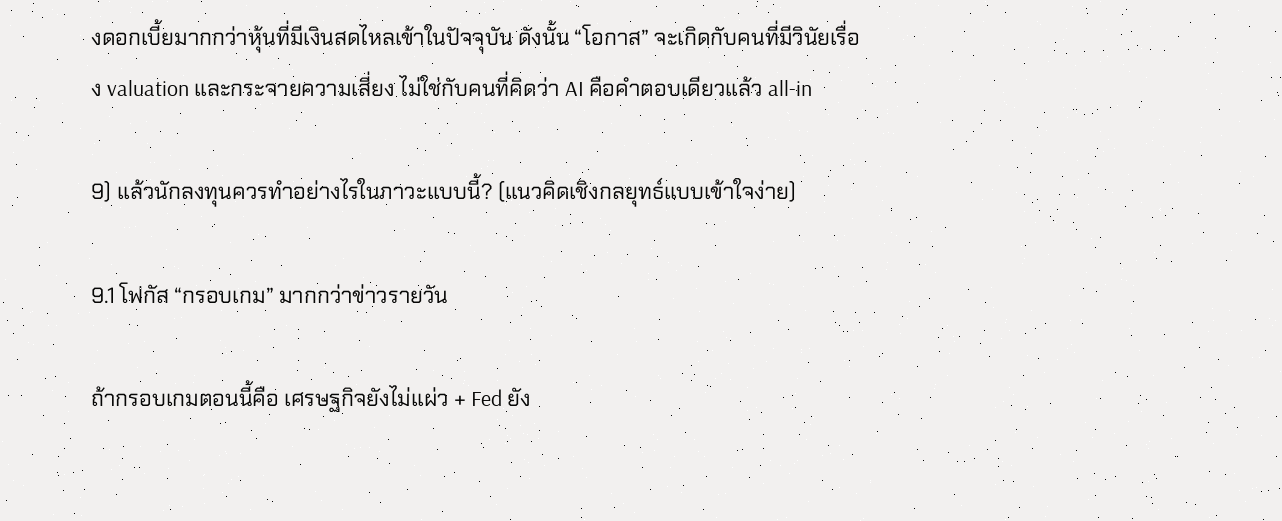งดอกเบี้ยมากกว่าหุ้นที่มีเงินสดไหลเข้าในปัจจุบัน ดังนั้น “โอกาส” จะเกิดกับคนที่มีวินัยเรื่อง valuation และกระจายความเสี่ยง ไม่ใช่กับคนที่คิดว่า AI คือคำตอบเดียวแล้ว all-in

9) แล้วนักลงทุนควรทำอย่างไรในภาวะแบบนี้? (แนวคิดเชิงกลยุทธ์แบบเข้าใจง่าย)

9.1 โฟกัส “กรอบเกม” มากกว่าข่าวรายวัน

ถ้ากรอบเกมตอนนี้คือ เศรษฐกิจยังไม่แผ่ว + Fed ยัง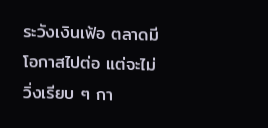ระวังเงินเฟ้อ ตลาดมีโอกาสไปต่อ แต่จะไม่วิ่งเรียบ ๆ กา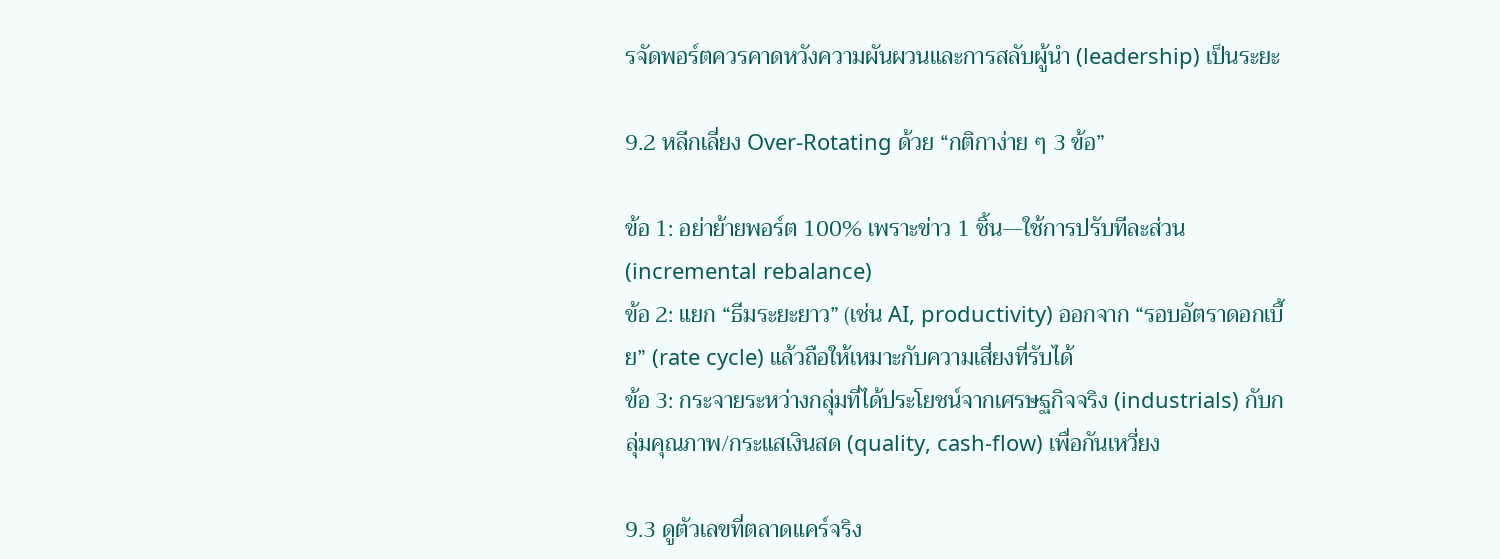รจัดพอร์ตควรคาดหวังความผันผวนและการสลับผู้นำ (leadership) เป็นระยะ

9.2 หลีกเลี่ยง Over-Rotating ด้วย “กติกาง่าย ๆ 3 ข้อ”

ข้อ 1: อย่าย้ายพอร์ต 100% เพราะข่าว 1 ชิ้น—ใช้การปรับทีละส่วน (incremental rebalance)
ข้อ 2: แยก “ธีมระยะยาว” (เช่น AI, productivity) ออกจาก “รอบอัตราดอกเบี้ย” (rate cycle) แล้วถือให้เหมาะกับความเสี่ยงที่รับได้
ข้อ 3: กระจายระหว่างกลุ่มที่ได้ประโยชน์จากเศรษฐกิจจริง (industrials) กับกลุ่มคุณภาพ/กระแสเงินสด (quality, cash-flow) เพื่อกันเหวี่ยง

9.3 ดูตัวเลขที่ตลาดแคร์จริง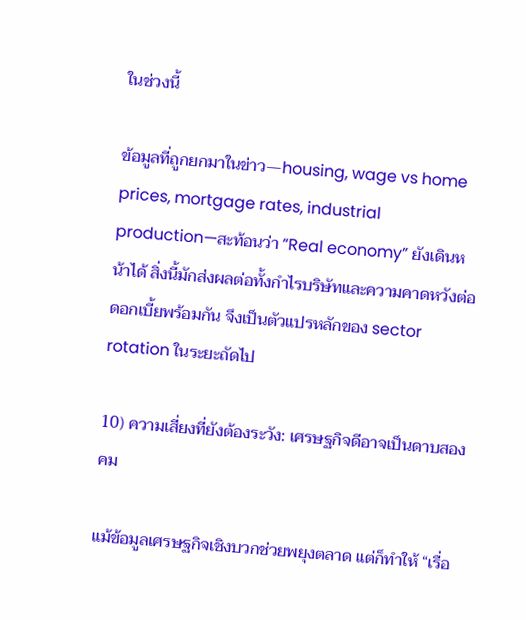ในช่วงนี้

ข้อมูลที่ถูกยกมาในข่าว—housing, wage vs home prices, mortgage rates, industrial production—สะท้อนว่า “Real economy” ยังเดินหน้าได้ สิ่งนี้มักส่งผลต่อทั้งกำไรบริษัทและความคาดหวังต่อดอกเบี้ยพร้อมกัน จึงเป็นตัวแปรหลักของ sector rotation ในระยะถัดไป

10) ความเสี่ยงที่ยังต้องระวัง: เศรษฐกิจดีอาจเป็นดาบสองคม

แม้ข้อมูลเศรษฐกิจเชิงบวกช่วยพยุงตลาด แต่ก็ทำให้ “เรื่อ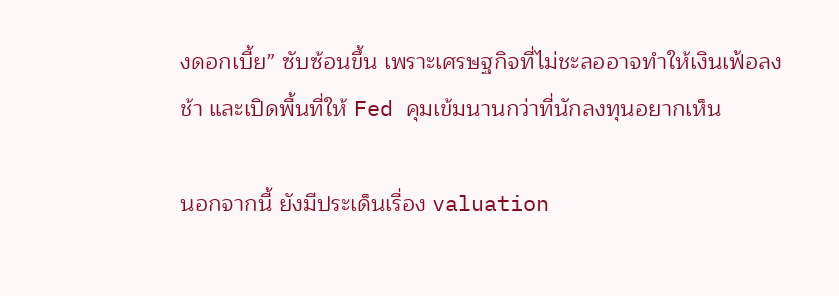งดอกเบี้ย” ซับซ้อนขึ้น เพราะเศรษฐกิจที่ไม่ชะลออาจทำให้เงินเฟ้อลงช้า และเปิดพื้นที่ให้ Fed คุมเข้มนานกว่าที่นักลงทุนอยากเห็น

นอกจากนี้ ยังมีประเด็นเรื่อง valuation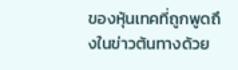ของหุ้นเทคที่ถูกพูดถึงในข่าวต้นทางด้วย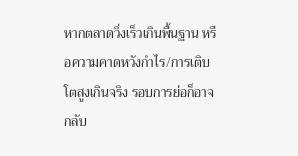หากตลาดวิ่งเร็วเกินพื้นฐาน หรือความคาดหวังกำไร/การเติบโตสูงเกินจริง รอบการย่อก็อาจกลับ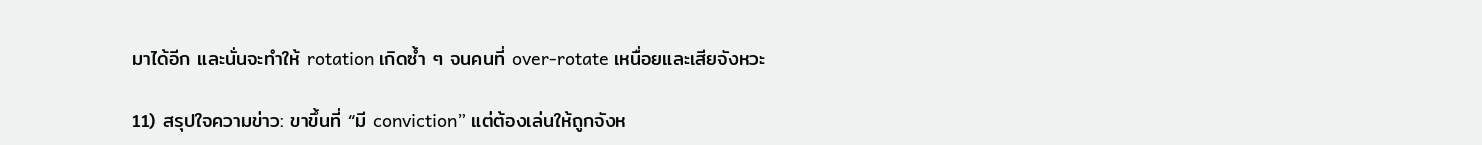มาได้อีก และนั่นจะทำให้ rotation เกิดซ้ำ ๆ จนคนที่ over-rotate เหนื่อยและเสียจังหวะ

11) สรุปใจความข่าว: ขาขึ้นที่ “มี conviction” แต่ต้องเล่นให้ถูกจังห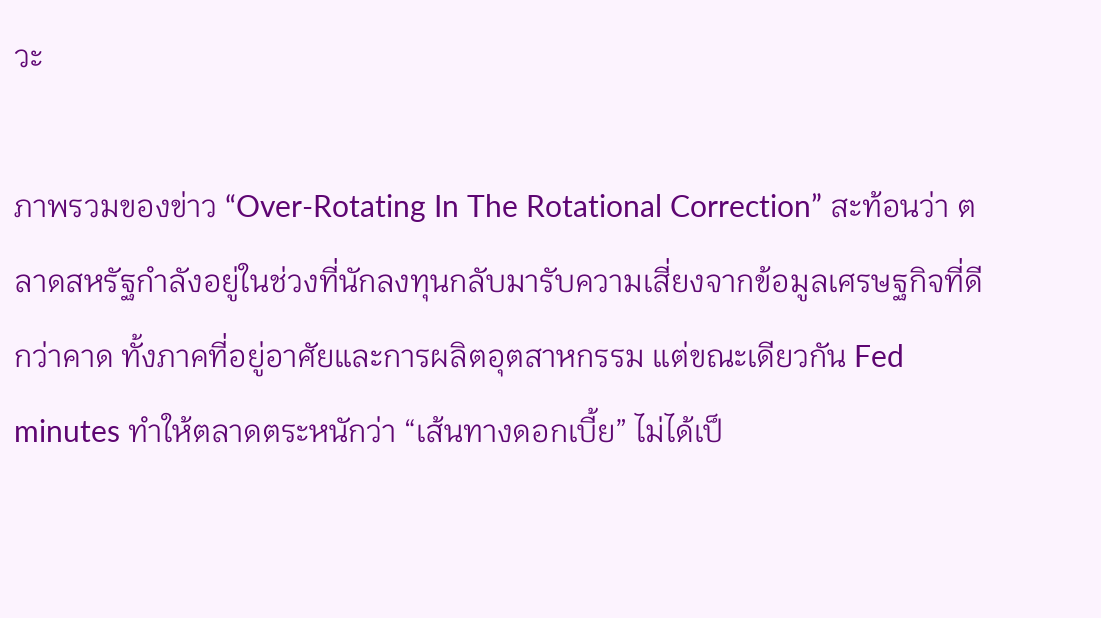วะ

ภาพรวมของข่าว “Over-Rotating In The Rotational Correction” สะท้อนว่า ตลาดสหรัฐกำลังอยู่ในช่วงที่นักลงทุนกลับมารับความเสี่ยงจากข้อมูลเศรษฐกิจที่ดีกว่าคาด ทั้งภาคที่อยู่อาศัยและการผลิตอุตสาหกรรม แต่ขณะเดียวกัน Fed minutes ทำให้ตลาดตระหนักว่า “เส้นทางดอกเบี้ย” ไม่ได้เป็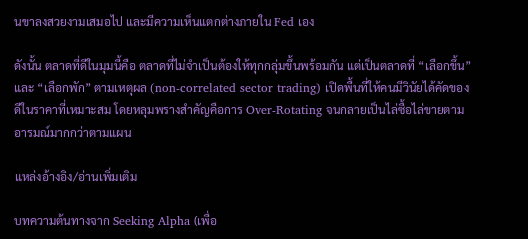นขาลงสวยงามเสมอไป และมีความเห็นแตกต่างภายใน Fed เอง

ดังนั้น ตลาดที่ดีในมุมนี้คือ ตลาดที่ไม่จำเป็นต้องให้ทุกกลุ่มขึ้นพร้อมกัน แต่เป็นตลาดที่ “เลือกขึ้น” และ “เลือกพัก” ตามเหตุผล (non-correlated sector trading) เปิดพื้นที่ให้คนมีวินัยได้คัดของดีในราคาที่เหมาะสม โดยหลุมพรางสำคัญคือการ Over-Rotating จนกลายเป็นไล่ซื้อไล่ขายตามอารมณ์มากกว่าตามแผน

แหล่งอ้างอิง/อ่านเพิ่มเติม

บทความต้นทางจาก Seeking Alpha (เพื่อ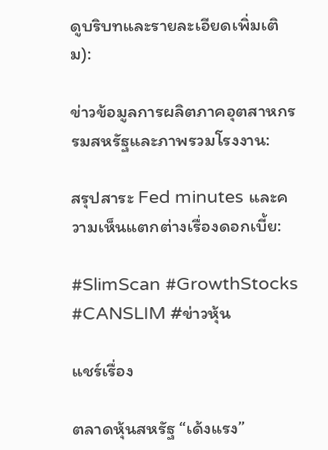ดูบริบทและรายละเอียดเพิ่มเติม):

ข่าวข้อมูลการผลิตภาคอุตสาหกรรมสหรัฐและภาพรวมโรงงาน:

สรุปสาระ Fed minutes และความเห็นแตกต่างเรื่องดอกเบี้ย:

#SlimScan #GrowthStocks #CANSLIM #ข่าวหุ้น

แชร์เรื่อง

ตลาดหุ้นสหรัฐ “เด้งแรง”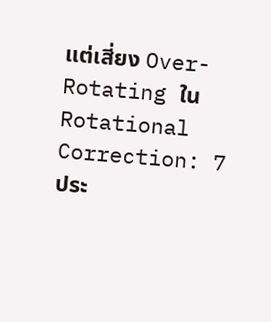แต่เสี่ยง Over-Rotating ใน Rotational Correction: 7 ประ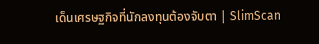เด็นเศรษฐกิจที่นักลงทุนต้องจับตา | SlimScan